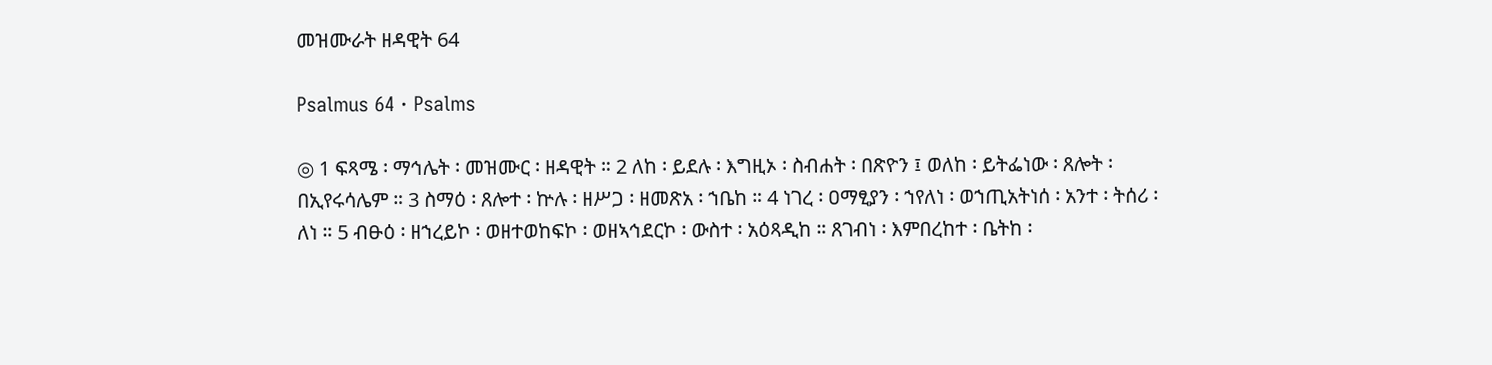መዝሙራት ዘዳዊት 64

Psalmus 64 · Psalms

◎ 1 ፍጻሜ ፡ ማኅሌት ፡ መዝሙር ፡ ዘዳዊት ። 2 ለከ ፡ ይደሉ ፡ እግዚኦ ፡ ስብሐት ፡ በጽዮን ፤ ወለከ ፡ ይትፌነው ፡ ጸሎት ፡ በኢየሩሳሌም ። 3 ስማዕ ፡ ጸሎተ ፡ ኵሉ ፡ ዘሥጋ ፡ ዘመጽአ ፡ ኀቤከ ። 4 ነገረ ፡ ዐማፂያን ፡ ኀየለነ ፡ ወኀጢአትነሰ ፡ አንተ ፡ ትሰሪ ፡ ለነ ። 5 ብፁዕ ፡ ዘኀረይኮ ፡ ወዘተወከፍኮ ፡ ወዘኣኅደርኮ ፡ ውስተ ፡ አዕጻዲከ ። ጸገብነ ፡ እምበረከተ ፡ ቤትከ ፡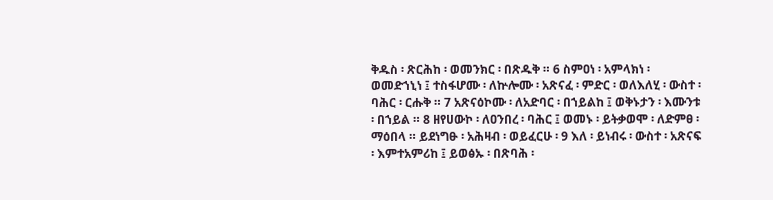ቅዱስ ፡ ጽርሕከ ፡ ወመንክር ፡ በጽዱቅ ። 6 ስምዐነ ፡ አምላክነ ፡ ወመድኀኒነ ፤ ተስፋሆሙ ፡ ለኵሎሙ ፡ አጽናፈ ፡ ምድር ፡ ወለእለሂ ፡ ውስተ ፡ ባሕር ፡ ርሑቅ ። 7 አጽናዕኮሙ ፡ ለአድባር ፡ በኀይልከ ፤ ወቅኑታን ፡ እሙንቱ ፡ በኀይል ። 8 ዘየሀውኮ ፡ ለዐንበረ ፡ ባሕር ፤ ወመኑ ፡ ይትቃወሞ ፡ ለድምፀ ፡ ማዕበላ ። ይደነግፁ ፡ አሕዛብ ፡ ወይፈርሁ ፡ 9 እለ ፡ ይነብሩ ፡ ውስተ ፡ አጽናፍ ፡ እምተአምሪከ ፤ ይወፅኡ ፡ በጽባሕ ፡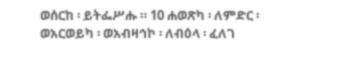ወሰርከ ፡ ይትፌሥሑ ። 10 ሐወጽካ ፡ ለምድር ፡ ወአርወይካ ፡ ወአብዛኅኮ ፡ ለብዕላ ፡ ፈለገ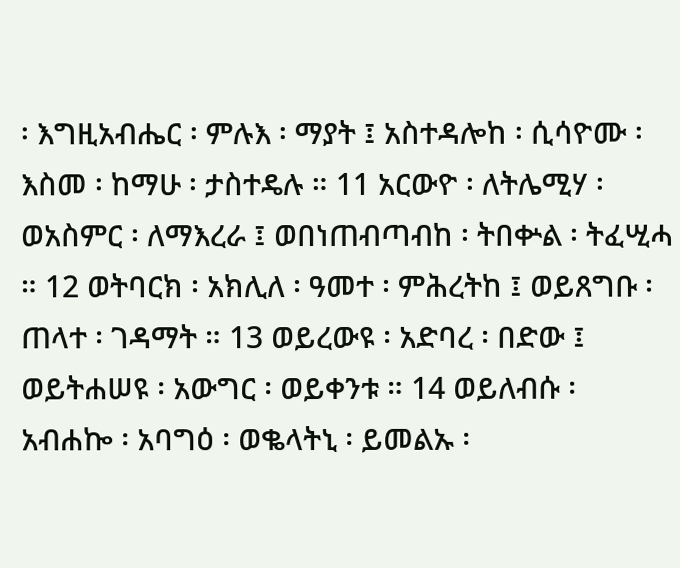፡ እግዚአብሔር ፡ ምሉእ ፡ ማያት ፤ አስተዳሎከ ፡ ሲሳዮሙ ፡ እስመ ፡ ከማሁ ፡ ታስተዴሉ ። 11 አርውዮ ፡ ለትሌሚሃ ፡ ወአስምር ፡ ለማእረራ ፤ ወበነጠብጣብከ ፡ ትበቍል ፡ ትፈሢሓ ። 12 ወትባርክ ፡ አክሊለ ፡ ዓመተ ፡ ምሕረትከ ፤ ወይጸግቡ ፡ ጠላተ ፡ ገዳማት ። 13 ወይረውዩ ፡ አድባረ ፡ በድው ፤ ወይትሐሠዩ ፡ አውግር ፡ ወይቀንቱ ። 14 ወይለብሱ ፡ አብሐኰ ፡ አባግዕ ፡ ወቈላትኒ ፡ ይመልኡ ፡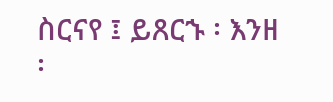ስርናየ ፤ ይጸርኁ ፡ እንዘ ፡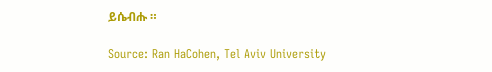ይሴብሑ ።

Source: Ran HaCohen, Tel Aviv University